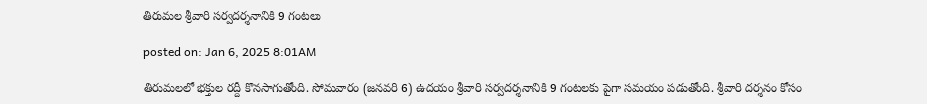తిరుమల శ్రీవారి సర్వదర్శనానికి 9 గంటలు

posted on: Jan 6, 2025 8:01AM

తిరుమలలో భక్తుల రద్దీ కొనసాగుతోంది. సోమవారం (జనవరి 6) ఉదయం శ్రీవారి సర్వదర్శనానికి 9 గంటలకు పైగా సమయం పడుతోంది. శ్రీవారి దర్శనం కోసం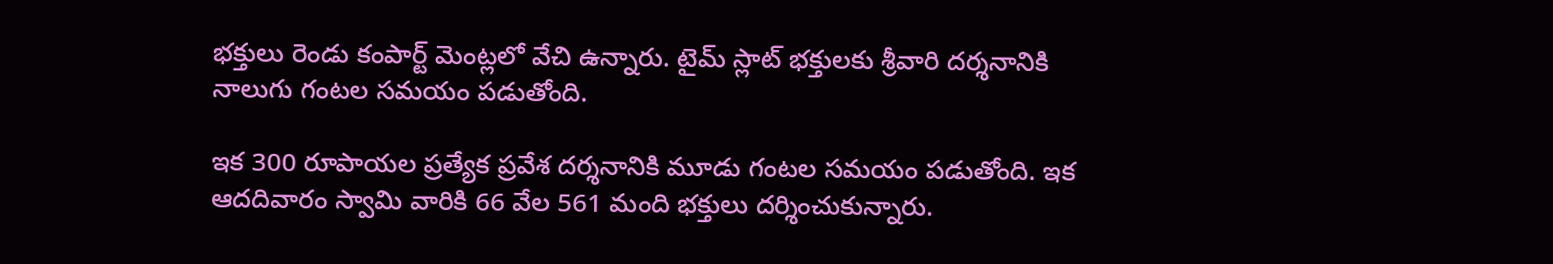భక్తులు రెండు కంపార్ట్ మెంట్లలో వేచి ఉన్నారు. టైమ్ స్లాట్ భక్తులకు శ్రీవారి దర్శనానికి నాలుగు గంటల సమయం పడుతోంది.

ఇక 300 రూపాయల ప్రత్యేక ప్రవేశ దర్శనానికి మూడు గంటల సమయం పడుతోంది. ఇక ఆదదివారం స్వామి వారికి 66 వేల 561 మంది భక్తులు దర్శించుకున్నారు.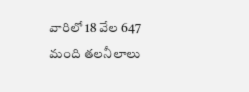వారిలో 18 వేల 647 మంది తలనీలాలు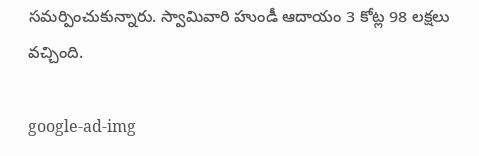సమర్పించుకున్నారు. స్వామివారి హుండీ ఆదాయం 3 కోట్ల 98 లక్షలు వచ్చింది.

google-ad-img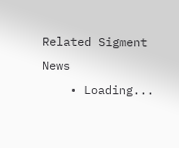Related Sigment News
    • Loading...